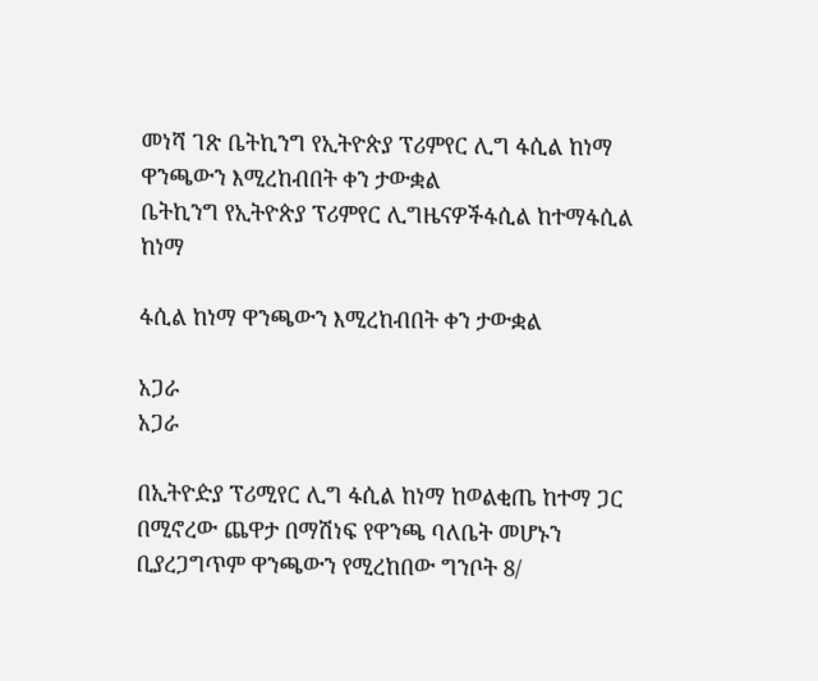መነሻ ገጽ ቤትኪንግ የኢትዮጵያ ፕሪምየር ሊግ ፋሲል ከነማ ዋንጫውን እሚረከብበት ቀን ታውቋል
ቤትኪንግ የኢትዮጵያ ፕሪምየር ሊግዜናዎችፋሲል ከተማፋሲል ከነማ

ፋሲል ከነማ ዋንጫውን እሚረከብበት ቀን ታውቋል

አጋራ
አጋራ

በኢትዮዽያ ፕሪሚየር ሊግ ፋሲል ከነማ ከወልቂጤ ከተማ ጋር በሚኖረው ጨዋታ በማሽነፍ የዋንጫ ባለቤት መሆኑን ቢያረጋግጥም ዋንጫውን የሚረከበው ግንቦት 8/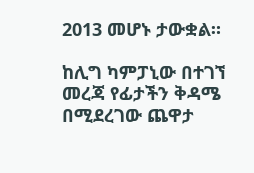2013 መሆኑ ታውቋል።

ከሊግ ካምፓኒው በተገኘ መረጃ የፊታችን ቅዳሜ በሚደረገው ጨዋታ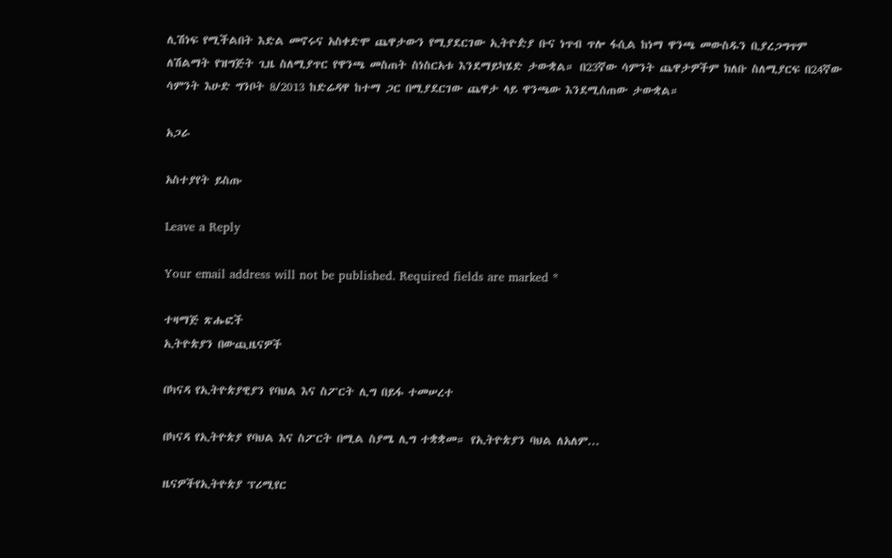ሊሽነፍ የሚችልበት እድል መኖሩና አስቀድሞ ጨዋታውን የሚያደርገው ኢትዮዽያ ቡና ነጥብ ጥሎ ፋሲል ከነማ ዋንጫ መውስዱን ቢያረጋግጥም ለሽልማት የዝግጅት ጊዜ ስለሚያጥር የዋንጫ መስጠት ስነስርአቱ እንደማይካሄድ ታውቋል። በ23ኛው ሳምንት ጨዋታዎችም ክለቡ ስለሚያርፍ በ24ኛው ሳምንት እሁድ ግንቦት 8/2013 ከድሬዳዋ ከተማ ጋር በሚያደርገው ጨዋታ ላይ ዋንጫው እንደሚሰጠው ታውቋል።

አጋራ

አስተያየት ይስጡ

Leave a Reply

Your email address will not be published. Required fields are marked *

ተዛማጅ ጽሑፎች
ኢትዮጵያን በውጪዜናዎች

በካናዳ የኢትዮጵያዊያን የባህል እና ስፖርት ሊግ በይፋ ተመሠረተ

በካናዳ የኢትዮጵያ የባህል እና ስፖርት በሚል ስያሜ ሊግ ተቋቋመ። የኢትዮጵያን ባህል ለአለም...

ዜናዎችየኢትዮጵያ ፕሪሚየር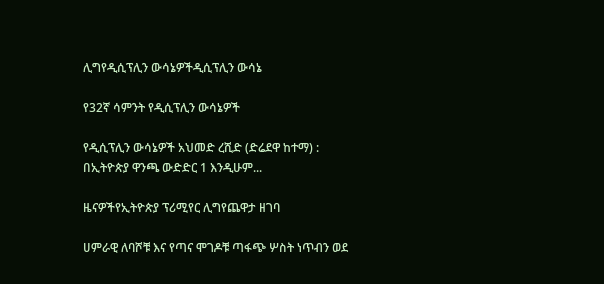ሊግየዲሲፕሊን ውሳኔዎችዲሲፕሊን ውሳኔ

የ32ኛ ሳምንት የዲሲፕሊን ውሳኔዎች

የዲሲፕሊን ውሳኔዎች አህመድ ረሺድ (ድሬደዋ ከተማ) : በኢትዮጵያ ዋንጫ ውድድር 1 እንዲሁም...

ዜናዎችየኢትዮጵያ ፕሪሚየር ሊግየጨዋታ ዘገባ

ሀምራዊ ለባሾቹ እና የጣና ሞገዶቹ ጣፋጭ ሦስት ነጥብን ወደ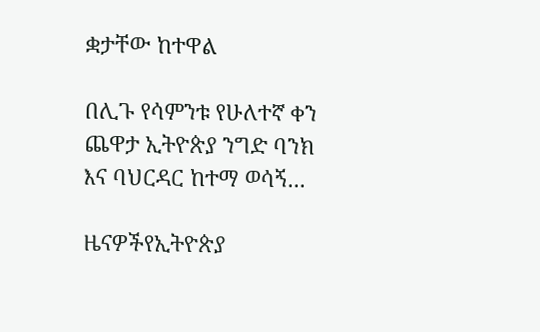ቋታቸው ከተዋል

በሊጉ የሳምንቱ የሁለተኛ ቀን ጨዋታ ኢትዮጵያ ንግድ ባንክ እና ባህርዳር ከተማ ወሳኝ...

ዜናዎችየኢትዮጵያ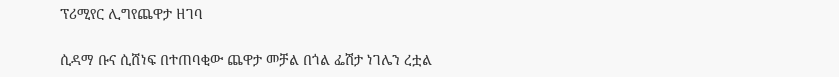ፕሪሚየር ሊግየጨዋታ ዘገባ

ሲዳማ ቡና ሲሸነፍ በተጠባቂው ጨዋታ መቻል በጎል ፌሽታ ነገሌን ረቷል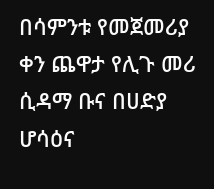በሳምንቱ የመጀመሪያ ቀን ጨዋታ የሊጉ መሪ ሲዳማ ቡና በሀድያ ሆሳዕና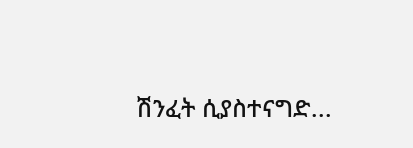ሽንፈት ሲያስተናግድ...